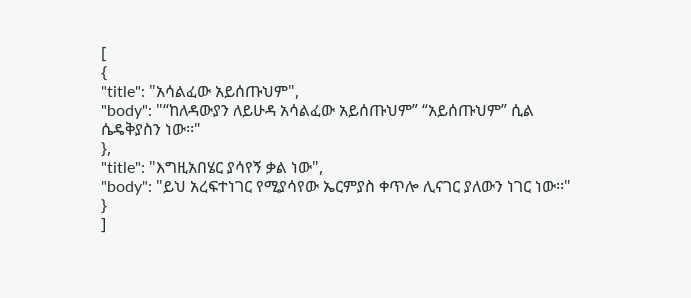[
{
"title": "አሳልፈው አይሰጡህም",
"body": "“ከለዳውያን ለይሁዳ አሳልፈው አይሰጡህም” “አይሰጡህም” ሲል ሴዴቅያስን ነው፡፡"
},
"title": "እግዚአበሄር ያሳየኝ ቃል ነው",
"body": "ይህ አረፍተነገር የሚያሳየው ኤርምያስ ቀጥሎ ሊናገር ያለውን ነገር ነው፡፡"
}
]